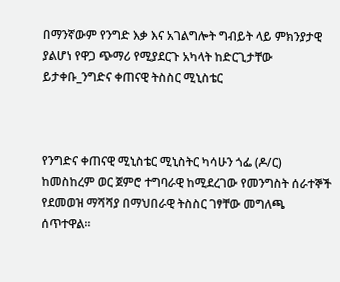በማንኛውም የንግድ እቃ እና አገልግሎት ግብይት ላይ ምክንያታዊ ያልሆነ የዋጋ ጭማሪ የሚያደርጉ አካላት ከድርጊታቸው ይታቀቡ_ንግድና ቀጠናዊ ትስስር ሚኒስቴር



የንግድና ቀጠናዊ ሚኒስቴር ሚኒስትር ካሳሁን ጎፌ (ዶ/ር) ከመስከረም ወር ጀምሮ ተግባራዊ ከሚደረገው የመንግስት ሰራተኞች የደመወዝ ማሻሻያ በማህበራዊ ትስስር ገፃቸው መግለጫ ሰጥተዋል።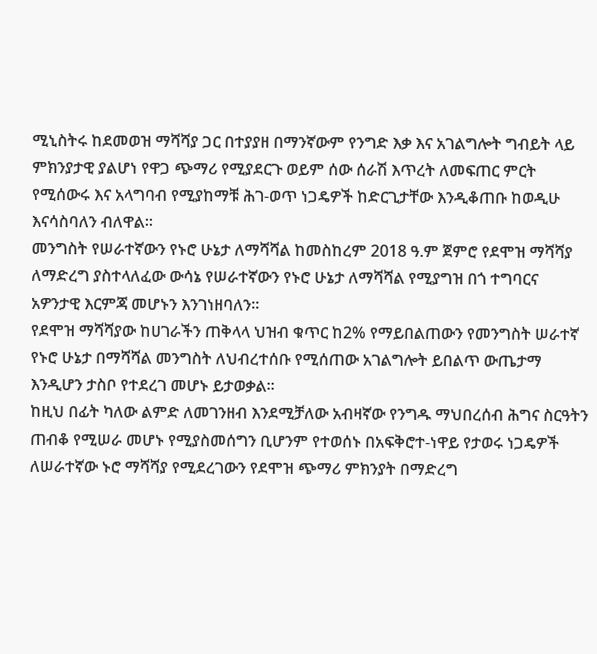ሚኒስትሩ ከደመወዝ ማሻሻያ ጋር በተያያዘ በማንኛውም የንግድ እቃ እና አገልግሎት ግብይት ላይ ምክንያታዊ ያልሆነ የዋጋ ጭማሪ የሚያደርጉ ወይም ሰው ሰራሽ እጥረት ለመፍጠር ምርት የሚሰውሩ እና አላግባብ የሚያከማቹ ሕገ-ወጥ ነጋዴዎች ከድርጊታቸው እንዲቆጠቡ ከወዲሁ እናሳስባለን ብለዋል።
መንግስት የሠራተኛውን የኑሮ ሁኔታ ለማሻሻል ከመስከረም 2018 ዓ.ም ጀምሮ የደሞዝ ማሻሻያ ለማድረግ ያስተላለፈው ውሳኔ የሠራተኛውን የኑሮ ሁኔታ ለማሻሻል የሚያግዝ በጎ ተግባርና አዎንታዊ እርምጃ መሆኑን እንገነዘባለን፡፡
የደሞዝ ማሻሻያው ከሀገራችን ጠቅላላ ህዝብ ቁጥር ከ2% የማይበልጠውን የመንግስት ሠራተኛ የኑሮ ሁኔታ በማሻሻል መንግስት ለህብረተሰቡ የሚሰጠው አገልግሎት ይበልጥ ውጤታማ እንዲሆን ታስቦ የተደረገ መሆኑ ይታወቃል፡፡
ከዚህ በፊት ካለው ልምድ ለመገንዘብ እንደሚቻለው አብዛኛው የንግዱ ማህበረሰብ ሕግና ስርዓትን ጠብቆ የሚሠራ መሆኑ የሚያስመሰግን ቢሆንም የተወሰኑ በአፍቅሮተ-ነዋይ የታወሩ ነጋዴዎች ለሠራተኛው ኑሮ ማሻሻያ የሚደረገውን የደሞዝ ጭማሪ ምክንያት በማድረግ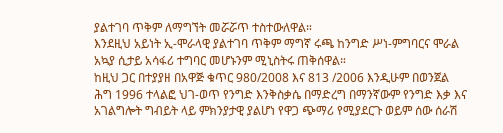ያልተገባ ጥቅም ለማግኘት መሯሯጥ ተስተውለዋል።
እንደዚህ አይነት ኢ-ሞራላዊ ያልተገባ ጥቅም ማግኛ ሩጫ ከንግድ ሥነ-ምግባርና ሞራል አኳያ ሲታይ አሳፋሪ ተግባር መሆኑንም ሚኒስትሩ ጠቅሰዋል።
ከዚህ ጋር በተያያዘ በአዋጅ ቁጥር 980/2008 እና 813 /2006 እንዲሁም በወንጀል ሕግ 1996 ተላልፎ ህገ-ወጥ የንግድ እንቅስቃሴ በማድረግ በማንኛውም የንግድ እቃ እና አገልግሎት ግብይት ላይ ምክንያታዊ ያልሆነ የዋጋ ጭማሪ የሚያደርጉ ወይም ሰው ሰራሽ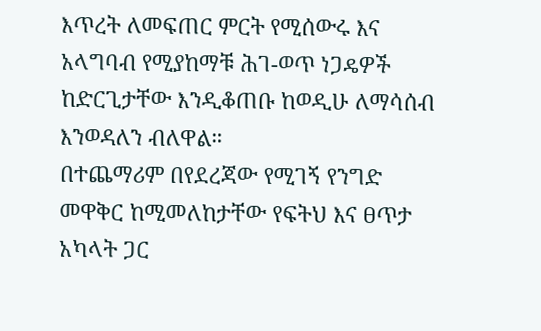እጥረት ለመፍጠር ምርት የሚሰውሩ እና አላግባብ የሚያከማቹ ሕገ-ወጥ ነጋዴዎች ከድርጊታቸው እንዲቆጠቡ ከወዲሁ ለማሳሰብ እንወዳለን ብለዋል።
በተጨማሪም በየደረጃው የሚገኝ የንግድ መዋቅር ከሚመለከታቸው የፍትህ እና ፀጥታ አካላት ጋር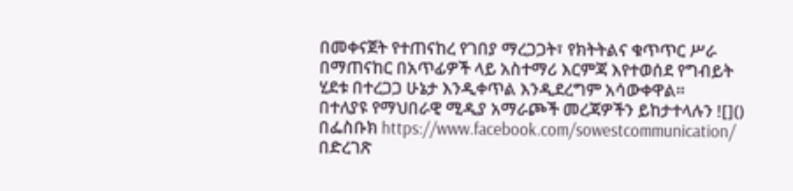በመቀናጀት የተጠናከረ የገበያ ማረጋጋት፣ የክትትልና ቁጥጥር ሥራ በማጠናከር በአጥፊዎች ላይ አስተማሪ እርምጃ እየተወሰደ የግብይት ሂደቱ በተረጋጋ ሁኔታ እንዲቀጥል እንዲደረግም አሳውቀዋል።
በተለያዩ የማህበራዊ ሚዲያ አማራጮች መረጃዎችን ይከታተላሉን ![]()
በፌስቡክ https://www.facebook.com/sowestcommunication/
በድረገጽ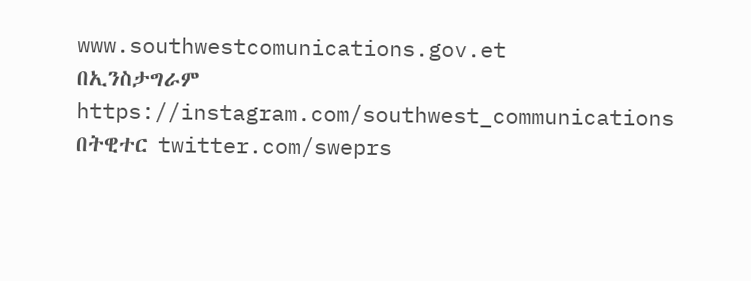www.southwestcomunications.gov.et
በኢንስታግራም https://instagram.com/southwest_communications
በትዊተር twitter.com/sweprs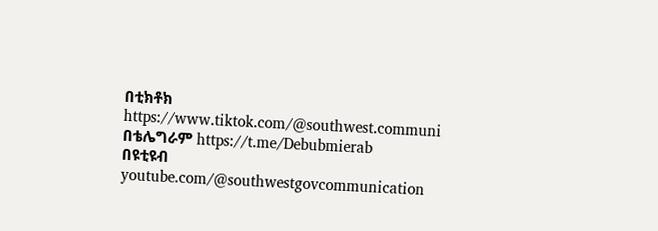በቲክቶክ https://www.tiktok.com/@southwest.communi
በቴሌግራም https://t.me/Debubmierab
በዩቲዩብ youtube.com/@southwestgovcommunication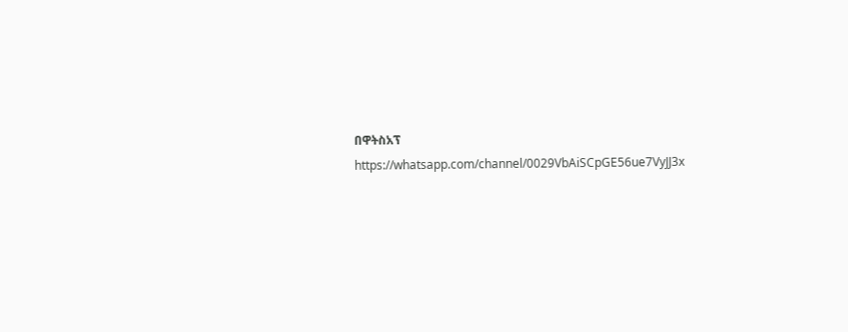በዋትስአፕ
https://whatsapp.com/channel/0029VbAiSCpGE56ue7VyJJ3x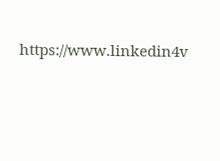https://www.linkedin4v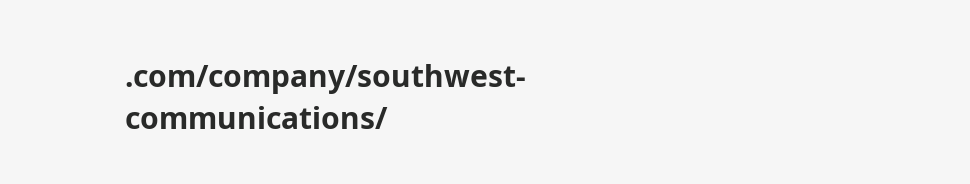.com/company/southwest-communications/